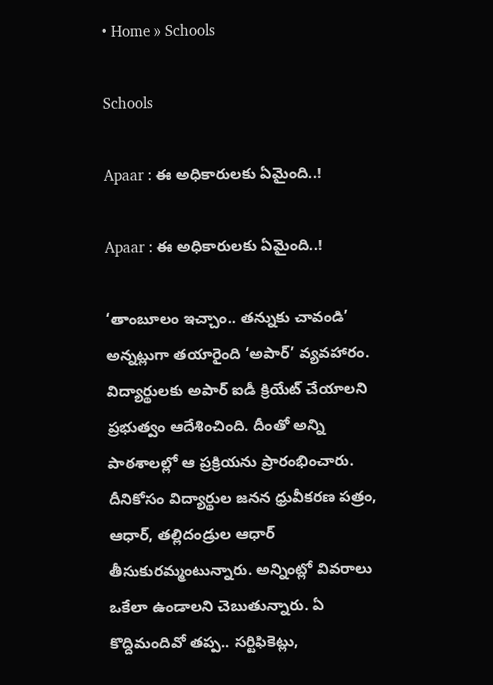• Home » Schools

Schools

Apaar : ఈ అధికారులకు ఏమైంది..!

Apaar : ఈ అధికారులకు ఏమైంది..!

‘తాంబూలం ఇచ్చాం.. తన్నుకు చావండి’ అన్నట్లుగా తయారైంది ‘అపార్‌’ వ్యవహారం. విద్యార్థులకు అపార్‌ ఐడీ క్రియేట్‌ చేయాలని ప్రభుత్వం ఆదేశించింది. దీంతో అన్ని పాఠశాలల్లో ఆ ప్రక్రియను ప్రారంభించారు. దీనికోసం విద్యార్థుల జనన ధ్రువీకరణ పత్రం, ఆధార్‌, తల్లిదండ్రుల ఆధార్‌ తీసుకురమ్మంటున్నారు. అన్నింట్లో వివరాలు ఒకేలా ఉండాలని చెబుతున్నారు. ఏ కొద్దిమందివో తప్ప.. సర్టిఫికెట్లు,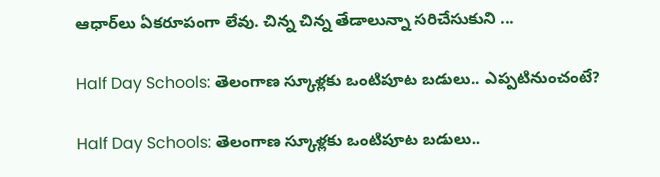ఆధార్‌లు ఏకరూపంగా లేవు. చిన్న చిన్న తేడాలున్నా సరిచేసుకుని ...

Half Day Schools: తెలంగాణ స్కూళ్లకు ఒంటిపూట బడులు.. ఎప్పటినుంచంటే?

Half Day Schools: తెలంగాణ స్కూళ్లకు ఒంటిపూట బడులు..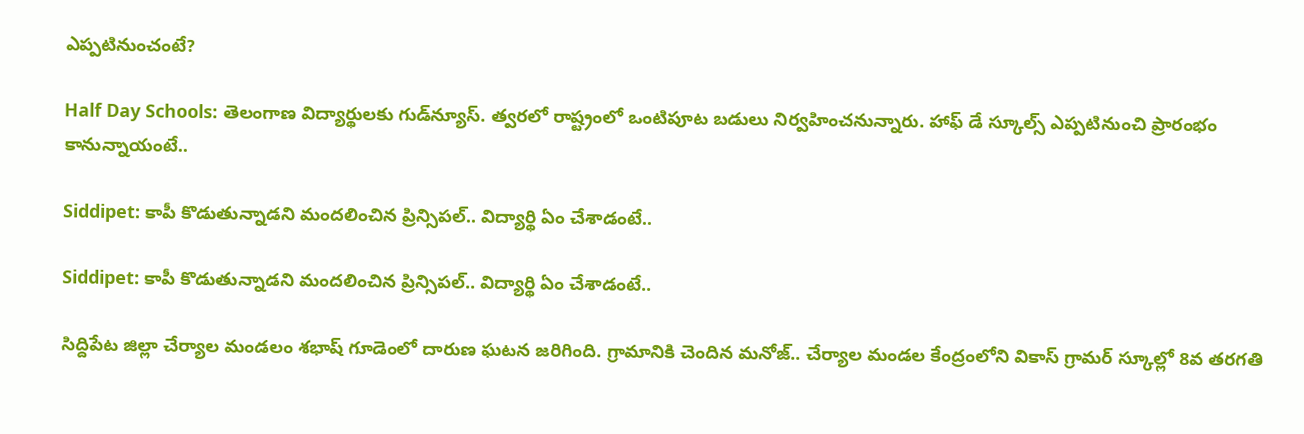ఎప్పటినుంచంటే?

Half Day Schools: తెలంగాణ విద్యార్థులకు గుడ్‌న్యూస్. త్వరలో రాష్ట్రంలో ఒంటిపూట బడులు నిర్వహించనున్నారు. హాఫ్ డే స్కూల్స్ ఎప్పటినుంచి ప్రారంభం కానున్నాయంటే..

Siddipet: కాపీ కొడుతున్నాడని మందలించిన ప్రిన్సిపల్.. విద్యార్థి ఏం చేశాడంటే..

Siddipet: కాపీ కొడుతున్నాడని మందలించిన ప్రిన్సిపల్.. విద్యార్థి ఏం చేశాడంటే..

సిద్దిపేట జిల్లా చేర్యాల మండలం శభాష్ గూడెంలో దారుణ ఘటన జరిగింది. గ్రామానికి చెందిన మనోజ్.. చేర్యాల మండల కేంద్రంలోని వికాస్ గ్రామర్ స్కూల్లో 8వ తరగతి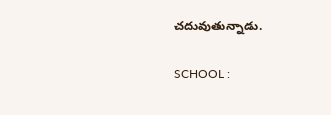చదువుతున్నాడు.

SCHOOL :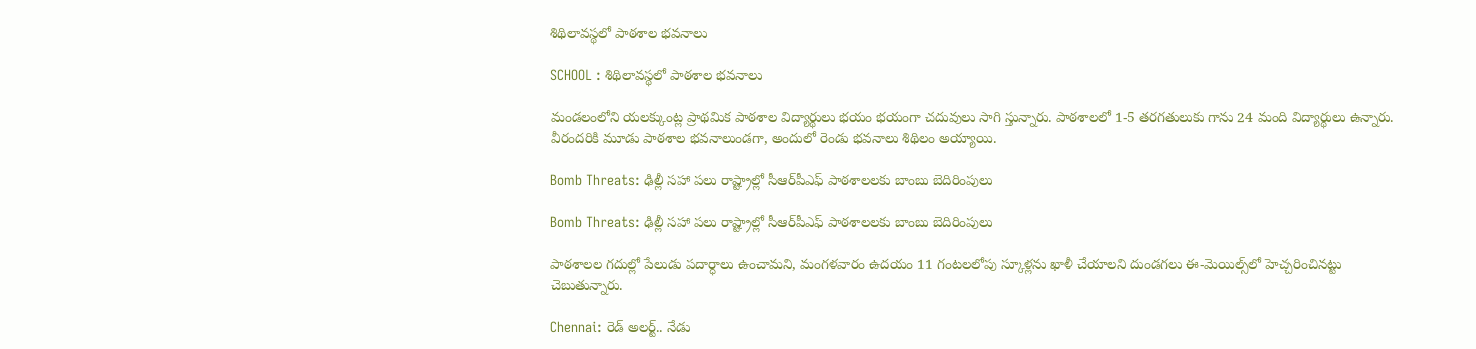శిథిలావస్థలో పాఠశాల భవనాలు

SCHOOL : శిథిలావస్థలో పాఠశాల భవనాలు

మండలంలోని యలక్కుంట్ల ప్రాథమిక పాఠశాల విద్యార్థులు భయం భయంగా చదువులు సాగి స్తున్నారు. పాఠశాలలో 1-5 తరగతులుకు గాను 24 మంది విద్యార్థులు ఉన్నారు. వీరందరికి మూడు పాఠశాల భవనాలుండగా, అందులో రెండు భవనాలు శిథిలం అయ్యాయి.

Bomb Threats: ఢిల్లీ సహా పలు రాష్ట్రాల్లో సీఆర్‌పీఎఫ్ పాఠశాలలకు బాంబు బెదిరింపులు

Bomb Threats: ఢిల్లీ సహా పలు రాష్ట్రాల్లో సీఆర్‌పీఎఫ్ పాఠశాలలకు బాంబు బెదిరింపులు

పాఠశాలల గదుల్లో పేలుడు పదార్ధాలు ఉంచామని, మంగళవారం ఉదయం 11 గంటలలోపు స్కూళ్లను ఖాళీ చేయాలని దుండగలు ఈ-మెయిల్స్‌లో హెచ్చరించినట్టు చెబుతున్నారు.

Chennai: రెడ్‌ అలర్ట్‌.. నేడు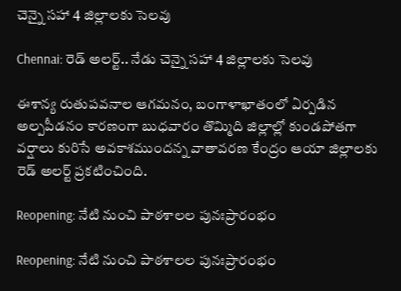చెన్నై సహా 4 జిల్లాలకు సెలవు

Chennai: రెడ్‌ అలర్ట్‌.. నేడు చెన్నై సహా 4 జిల్లాలకు సెలవు

ఈశాన్య రుతుపవనాల ఆగమనం, బంగాళాఖాతంలో ఏర్పడిన అల్పపీడనం కారణంగా బుధవారం తొమ్మిది జిల్లాల్లో కుండపోతగా వర్షాలు కురిసే అవకాశముందన్న వాతావరణ కేంద్రం ఆయా జిల్లాలకు రెడ్‌ అలర్ట్‌ ప్రకటించింది.

Reopening: నేటి నుంచి పాఠశాలల పునఃప్రారంభం

Reopening: నేటి నుంచి పాఠశాలల పునఃప్రారంభం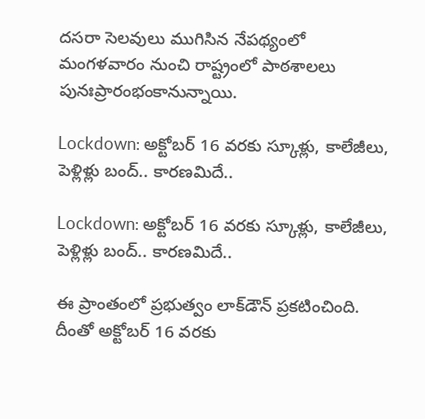దసరా సెలవులు ముగిసిన నేపథ్యంలో మంగళవారం నుంచి రాష్ట్రంలో పాఠశాలలు పునఃప్రారంభంకానున్నాయి.

Lockdown: అక్టోబర్ 16 వరకు స్కూళ్లు, కాలేజీలు, పెళ్లిళ్లు బంద్.. కారణమిదే..

Lockdown: అక్టోబర్ 16 వరకు స్కూళ్లు, కాలేజీలు, పెళ్లిళ్లు బంద్.. కారణమిదే..

ఈ ప్రాంతంలో ప్రభుత్వం లాక్‌డౌన్ ప్రకటించింది. దీంతో అక్టోబర్ 16 వరకు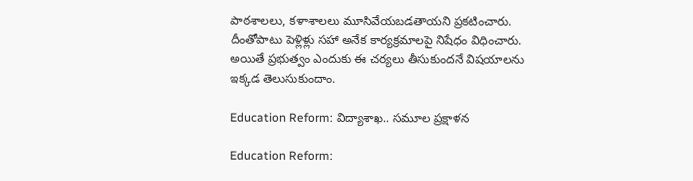పాఠశాలలు, కళాశాలలు మూసివేయబడతాయని ప్రకటించారు. దీంతోపాటు పెళ్లిళ్లు సహా అనేక కార్యక్రమాలపై నిషేధం విధించారు. అయితే ప్రభుత్వం ఎందుకు ఈ చర్యలు తీసుకుందనే విషయాలను ఇక్కడ తెలుసుకుందాం.

Education Reform: విద్యాశాఖ.. సమూల ప్రక్షాళన

Education Reform: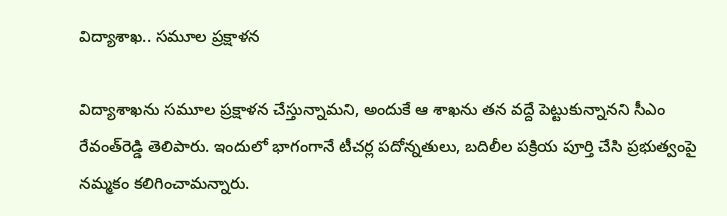విద్యాశాఖ.. సమూల ప్రక్షాళన

విద్యాశాఖను సమూల ప్రక్షాళన చేస్తున్నామని, అందుకే ఆ శాఖను తన వద్దే పెట్టుకున్నానని సీఎం రేవంత్‌రెడ్డి తెలిపారు. ఇందులో భాగంగానే టీచర్ల పదోన్నతులు, బదిలీల పక్రియ పూర్తి చేసి ప్రభుత్వంపై నమ్మకం కలిగించామన్నారు.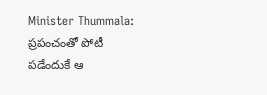Minister Thummala: ప్రపంచంతో పోటీ పడేందుకే ఆ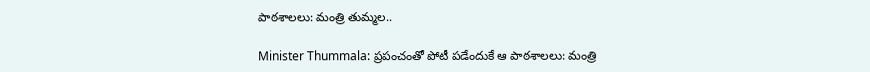పాఠశాలలు: మంత్రి తుమ్మల..

Minister Thummala: ప్రపంచంతో పోటీ పడేందుకే ఆ పాఠశాలలు: మంత్రి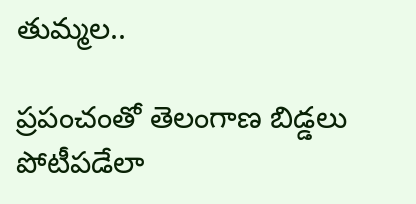తుమ్మల..

ప్రపంచంతో తెలంగాణ బిడ్డలు పోటీపడేలా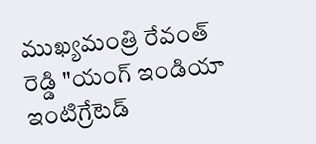ముఖ్యమంత్రి రేవంత్ రెడ్డి "యంగ్ ఇండియా ఇంటిగ్రేటెడ్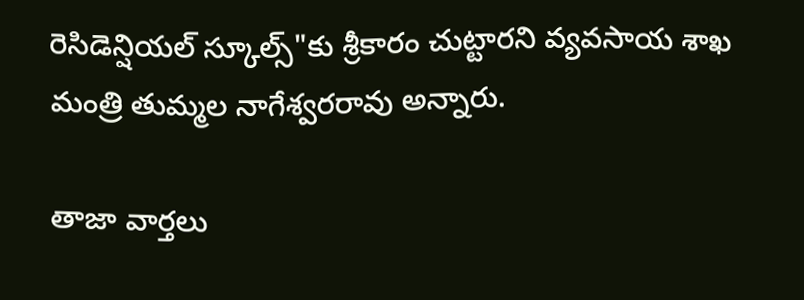రెసిడెన్షియల్ స్కూల్స్"కు శ్రీకారం చుట్టారని వ్యవసాయ శాఖ మంత్రి తుమ్మల నాగేశ్వరరావు అన్నారు.

తాజా వార్తలు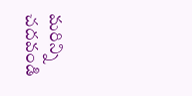మరిన్ని చదవండి